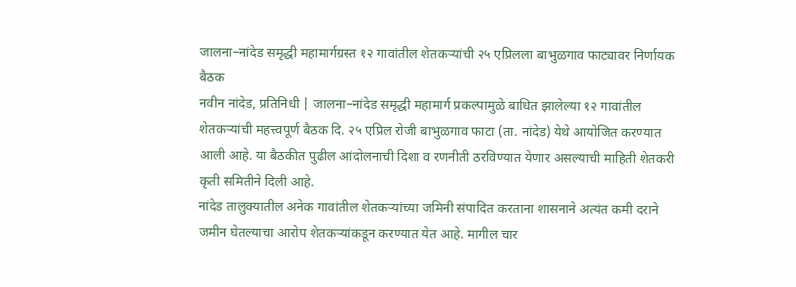जालना–नांदेड समृद्धी महामार्गग्रस्त १२ गावांतील शेतकऱ्यांची २५ एप्रिलला बाभुळगाव फाट्यावर निर्णायक बैठक
नवीन नांदेड, प्रतिनिधी | जालना–नांदेड समृद्धी महामार्ग प्रकल्पामुळे बाधित झालेल्या १२ गावांतील शेतकऱ्यांची महत्त्वपूर्ण बैठक दि. २५ एप्रिल रोजी बाभुळगाव फाटा (ता. नांदेड) येथे आयोजित करण्यात आली आहे. या बैठकीत पुढील आंदोलनाची दिशा व रणनीती ठरविण्यात येणार असल्याची माहिती शेतकरी कृती समितीने दिली आहे.
नांदेड तालुक्यातील अनेक गावांतील शेतकऱ्यांच्या जमिनी संपादित करताना शासनाने अत्यंत कमी दराने जमीन घेतल्याचा आरोप शेतकऱ्यांकडून करण्यात येत आहे. मागील चार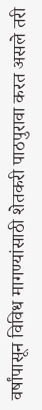वर्षांपासून विविध मागण्यांसाठी शेतकरी पाठपुरावा करत असले तरी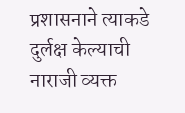प्रशासनाने त्याकडे दुर्लक्ष केल्याची नाराजी व्यक्त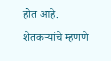होत आहे.
शेतकऱ्यांचे म्हणणे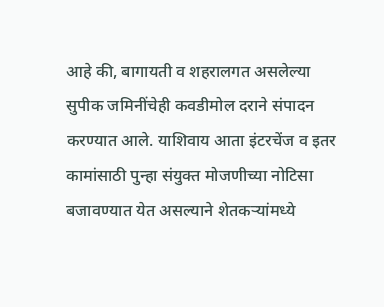आहे की, बागायती व शहरालगत असलेल्या सुपीक जमिनींचेही कवडीमोल दराने संपादन करण्यात आले. याशिवाय आता इंटरचेंज व इतर कामांसाठी पुन्हा संयुक्त मोजणीच्या नोटिसा बजावण्यात येत असल्याने शेतकऱ्यांमध्ये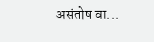असंतोष वा...